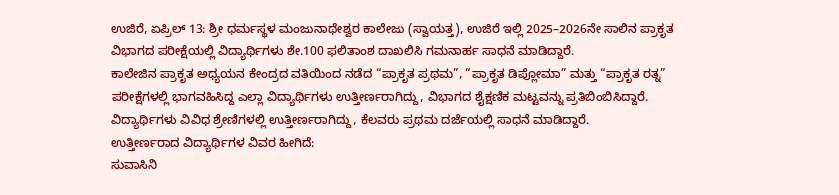ಉಜಿರೆ, ಏಪ್ರಿಲ್ 13: ಶ್ರೀ ಧರ್ಮಸ್ಥಳ ಮಂಜುನಾಥೇಶ್ವರ ಕಾಲೇಜು (ಸ್ವಾಯತ್ತ), ಉಜಿರೆ ಇಲ್ಲಿ 2025–2026ನೇ ಸಾಲಿನ ಪ್ರಾಕೃತ ವಿಭಾಗದ ಪರೀಕ್ಷೆಯಲ್ಲಿ ವಿದ್ಯಾರ್ಥಿಗಳು ಶೇ.100 ಫಲಿತಾಂಶ ದಾಖಲಿಸಿ ಗಮನಾರ್ಹ ಸಾಧನೆ ಮಾಡಿದ್ದಾರೆ.
ಕಾಲೇಜಿನ ಪ್ರಾಕೃತ ಅಧ್ಯಯನ ಕೇಂದ್ರದ ವತಿಯಿಂದ ನಡೆದ “ಪ್ರಾಕೃತ ಪ್ರಥಮ”, “ಪ್ರಾಕೃತ ಡಿಪ್ಲೋಮಾ” ಮತ್ತು “ಪ್ರಾಕೃತ ರತ್ನ” ಪರೀಕ್ಷೆಗಳಲ್ಲಿ ಭಾಗವಹಿಸಿದ್ದ ಎಲ್ಲಾ ವಿದ್ಯಾರ್ಥಿಗಳು ಉತ್ತೀರ್ಣರಾಗಿದ್ದು, ವಿಭಾಗದ ಶೈಕ್ಷಣಿಕ ಮಟ್ಟವನ್ನು ಪ್ರತಿಬಿಂಬಿಸಿದ್ದಾರೆ. ವಿದ್ಯಾರ್ಥಿಗಳು ವಿವಿಧ ಶ್ರೇಣಿಗಳಲ್ಲಿ ಉತ್ತೀರ್ಣರಾಗಿದ್ದು, ಕೆಲವರು ಪ್ರಥಮ ದರ್ಜೆಯಲ್ಲಿ ಸಾಧನೆ ಮಾಡಿದ್ದಾರೆ.
ಉತ್ತೀರ್ಣರಾದ ವಿದ್ಯಾರ್ಥಿಗಳ ವಿವರ ಹೀಗಿದೆ:
ಸುವಾಸಿನಿ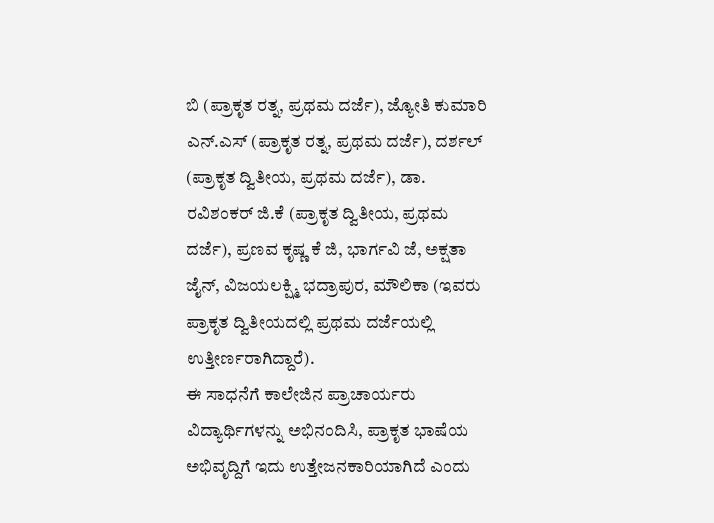ಬಿ (ಪ್ರಾಕೃತ ರತ್ನ, ಪ್ರಥಮ ದರ್ಜೆ), ಜ್ಯೋತಿ ಕುಮಾರಿ ಎನ್.ಎಸ್ (ಪ್ರಾಕೃತ ರತ್ನ, ಪ್ರಥಮ ದರ್ಜೆ), ದರ್ಶಲ್ (ಪ್ರಾಕೃತ ದ್ವಿತೀಯ, ಪ್ರಥಮ ದರ್ಜೆ), ಡಾ. ರವಿಶಂಕರ್ ಜಿ.ಕೆ (ಪ್ರಾಕೃತ ದ್ವಿತೀಯ, ಪ್ರಥಮ ದರ್ಜೆ), ಪ್ರಣವ ಕೃಷ್ಣ ಕೆ ಜಿ, ಭಾರ್ಗವಿ ಜೆ, ಅಕ್ಷತಾ ಜೈನ್, ವಿಜಯಲಕ್ಷ್ಮಿ ಭದ್ರಾಪುರ, ಮೌಲಿಕಾ (ಇವರು ಪ್ರಾಕೃತ ದ್ವಿತೀಯದಲ್ಲಿ ಪ್ರಥಮ ದರ್ಜೆಯಲ್ಲಿ ಉತ್ತೀರ್ಣರಾಗಿದ್ದಾರೆ).
ಈ ಸಾಧನೆಗೆ ಕಾಲೇಜಿನ ಪ್ರಾಚಾರ್ಯರು ವಿದ್ಯಾರ್ಥಿಗಳನ್ನು ಅಭಿನಂದಿಸಿ, ಪ್ರಾಕೃತ ಭಾಷೆಯ ಅಭಿವೃದ್ದಿಗೆ ಇದು ಉತ್ತೇಜನಕಾರಿಯಾಗಿದೆ ಎಂದು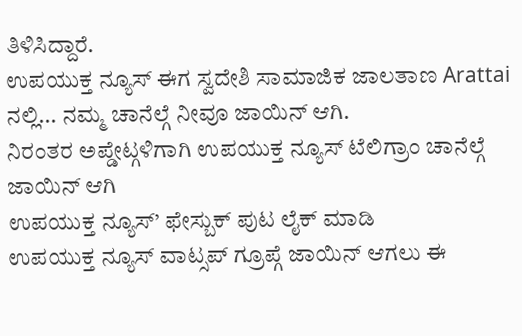ತಿಳಿಸಿದ್ದಾರೆ.
ಉಪಯುಕ್ತ ನ್ಯೂಸ್ ಈಗ ಸ್ವದೇಶಿ ಸಾಮಾಜಿಕ ಜಾಲತಾಣ Arattai ನಲ್ಲಿ... ನಮ್ಮ ಚಾನೆಲ್ಗೆ ನೀವೂ ಜಾಯಿನ್ ಆಗಿ.
ನಿರಂತರ ಅಪ್ಡೇಟ್ಗಳಿಗಾಗಿ ಉಪಯುಕ್ತ ನ್ಯೂಸ್ ಟೆಲಿಗ್ರಾಂ ಚಾನೆಲ್ಗೆ ಜಾಯಿನ್ ಆಗಿ
ಉಪಯುಕ್ತ ನ್ಯೂಸ್’ ಫೇಸ್ಬುಕ್ ಪುಟ ಲೈಕ್ ಮಾಡಿ
ಉಪಯುಕ್ತ ನ್ಯೂಸ್ ವಾಟ್ಸಪ್ ಗ್ರೂಪ್ಗೆ ಜಾಯಿನ್ ಆಗಲು ಈ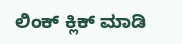ಲಿಂಕ್ ಕ್ಲಿಕ್ ಮಾಡಿ